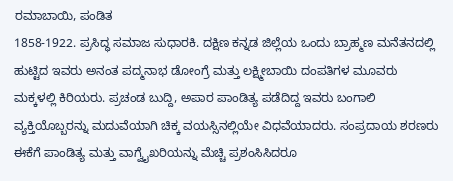ರಮಾಬಾಯಿ, ಪಂಡಿತ
1858-1922. ಪ್ರಸಿದ್ಧ ಸಮಾಜ ಸುಧಾರಕಿ. ದಕ್ಷಿಣ ಕನ್ನಡ ಜಿಲ್ಲೆಯ ಒಂದು ಬ್ರಾಹ್ಮಣ ಮನೆತನದಲ್ಲಿ ಹುಟ್ಟಿದ ಇವರು ಅನಂತ ಪದ್ಮನಾಭ ಡೋಂಗ್ರೆ ಮತ್ತು ಲಕ್ಷ್ಮೀಬಾಯಿ ದಂಪತಿಗಳ ಮೂವರು ಮಕ್ಕಳಲ್ಲಿ ಕಿರಿಯರು. ಪ್ರಚಂಡ ಬುದ್ದಿ, ಅಪಾರ ಪಾಂಡಿತ್ಯ ಪಡೆದಿದ್ದ ಇವರು ಬಂಗಾಲಿ ವ್ಯಕ್ತಿಯೊಬ್ಬರನ್ನು ಮದುವೆಯಾಗಿ ಚಿಕ್ಕ ವಯಸ್ಸಿನಲ್ಲಿಯೇ ವಿಧವೆಯಾದರು. ಸಂಪ್ರದಾಯ ಶರಣರು ಈಕೆಗೆ ಪಾಂಡಿತ್ಯ ಮತ್ತು ವಾಗ್ವೈಖರಿಯನ್ನು ಮೆಚ್ಚಿ ಪ್ರಶಂಸಿಸಿದರೂ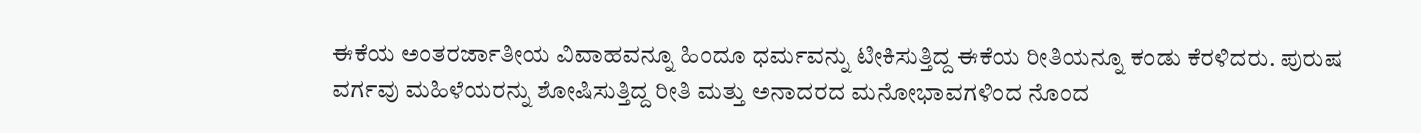ಈಕೆಯ ಅಂತರರ್ಜಾತೀಯ ವಿವಾಹವನ್ನೂ ಹಿಂದೂ ಧರ್ಮವನ್ನು ಟೀಕಿಸುತ್ತಿದ್ದ ಈಕೆಯ ರೀತಿಯನ್ನೂ ಕಂಡು ಕೆರಳಿದರು. ಪುರುಷ ವರ್ಗವು ಮಹಿಳೆಯರನ್ನು ಶೋಷಿಸುತ್ತಿದ್ದ ರೀತಿ ಮತ್ತು ಅನಾದರದ ಮನೋಭಾವಗಳಿಂದ ನೊಂದ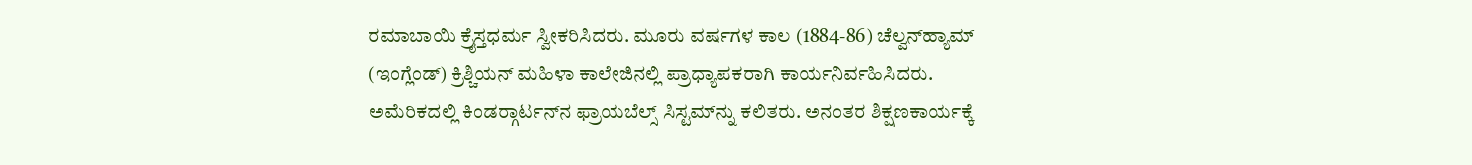ರಮಾಬಾಯಿ ಕ್ರೈಸ್ತಧರ್ಮ ಸ್ವೀಕರಿಸಿದರು. ಮೂರು ವರ್ಷಗಳ ಕಾಲ (1884-86) ಚೆಲ್ವನ್‍ಹ್ಯಾಮ್ (ಇಂಗ್ಲೆಂಡ್) ಕ್ರಿಶ್ಚಿಯನ್ ಮಹಿಳಾ ಕಾಲೇಜಿನಲ್ಲಿ ಪ್ರಾಧ್ಯಾಪಕರಾಗಿ ಕಾರ್ಯನಿರ್ವಹಿಸಿದರು. ಅಮೆರಿಕದಲ್ಲಿ ಕಿಂಡರ್‍ಗಾರ್ಟನ್‍ನ ಫ್ರಾಯಬೆಲ್ಸ್ ಸಿಸ್ಟಮ್‍ನ್ನು ಕಲಿತರು. ಅನಂತರ ಶಿಕ್ಷಣಕಾರ್ಯಕ್ಕೆ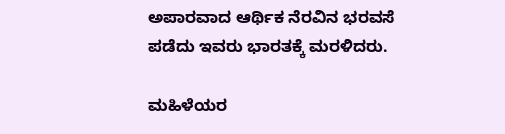ಅಪಾರವಾದ ಆರ್ಥಿಕ ನೆರವಿನ ಭರವಸೆ ಪಡೆದು ಇವರು ಭಾರತಕ್ಕೆ ಮರಳಿದರು.

ಮಹಿಳೆಯರ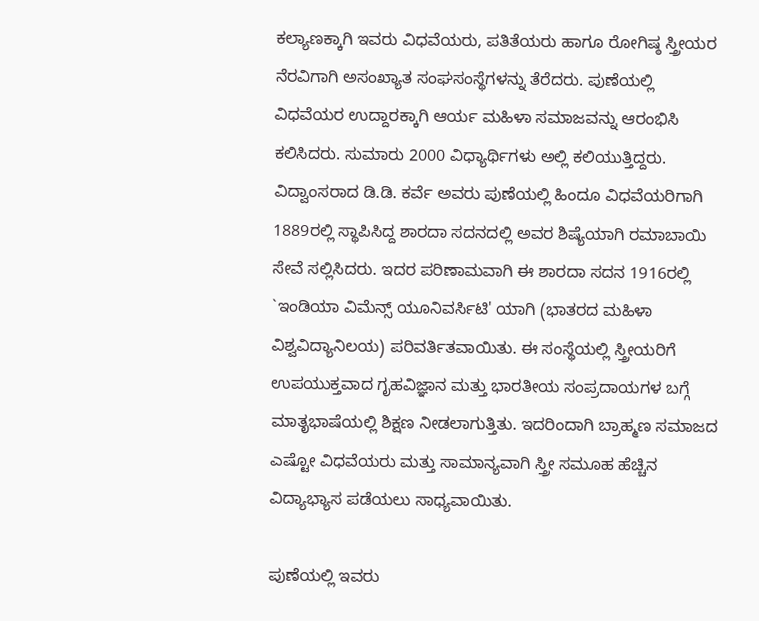ಕಲ್ಯಾಣಕ್ಕಾಗಿ ಇವರು ವಿಧವೆಯರು, ಪತಿತೆಯರು ಹಾಗೂ ರೋಗಿಷ್ಠ ಸ್ತ್ರೀಯರ ನೆರವಿಗಾಗಿ ಅಸಂಖ್ಯಾತ ಸಂಘಸಂಸ್ಥೆಗಳನ್ನು ತೆರೆದರು. ಪುಣೆಯಲ್ಲಿ ವಿಧವೆಯರ ಉದ್ದಾರಕ್ಕಾಗಿ ಆರ್ಯ ಮಹಿಳಾ ಸಮಾಜವನ್ನು ಆರಂಭಿಸಿ ಕಲಿಸಿದರು. ಸುಮಾರು 2000 ವಿಧ್ಯಾರ್ಥಿಗಳು ಅಲ್ಲಿ ಕಲಿಯುತ್ತಿದ್ದರು. ವಿದ್ವಾಂಸರಾದ ಡಿ.ಡಿ. ಕರ್ವೆ ಅವರು ಪುಣೆಯಲ್ಲಿ ಹಿಂದೂ ವಿಧವೆಯರಿಗಾಗಿ 1889ರಲ್ಲಿ ಸ್ಥಾಪಿಸಿದ್ದ ಶಾರದಾ ಸದನದಲ್ಲಿ ಅವರ ಶಿಷ್ಯೆಯಾಗಿ ರಮಾಬಾಯಿ ಸೇವೆ ಸಲ್ಲಿಸಿದರು. ಇದರ ಪರಿಣಾಮವಾಗಿ ಈ ಶಾರದಾ ಸದನ 1916ರಲ್ಲಿ `ಇಂಡಿಯಾ ವಿಮೆನ್ಸ್ ಯೂನಿವರ್ಸಿಟಿ' ಯಾಗಿ (ಭಾತರದ ಮಹಿಳಾ ವಿಶ್ವವಿದ್ಯಾನಿಲಯ) ಪರಿವರ್ತಿತವಾಯಿತು. ಈ ಸಂಸ್ಥೆಯಲ್ಲಿ ಸ್ತ್ರೀಯರಿಗೆ ಉಪಯುಕ್ತವಾದ ಗೃಹವಿಜ್ಞಾನ ಮತ್ತು ಭಾರತೀಯ ಸಂಪ್ರದಾಯಗಳ ಬಗ್ಗೆ ಮಾತೃಭಾಷೆಯಲ್ಲಿ ಶಿಕ್ಷಣ ನೀಡಲಾಗುತ್ತಿತು. ಇದರಿಂದಾಗಿ ಬ್ರಾಹ್ಮಣ ಸಮಾಜದ ಎಷ್ಟೋ ವಿಧವೆಯರು ಮತ್ತು ಸಾಮಾನ್ಯವಾಗಿ ಸ್ತ್ರೀ ಸಮೂಹ ಹೆಚ್ಚಿನ ವಿದ್ಯಾಭ್ಯಾಸ ಪಡೆಯಲು ಸಾಧ್ಯವಾಯಿತು.

ಪುಣೆಯಲ್ಲಿ ಇವರು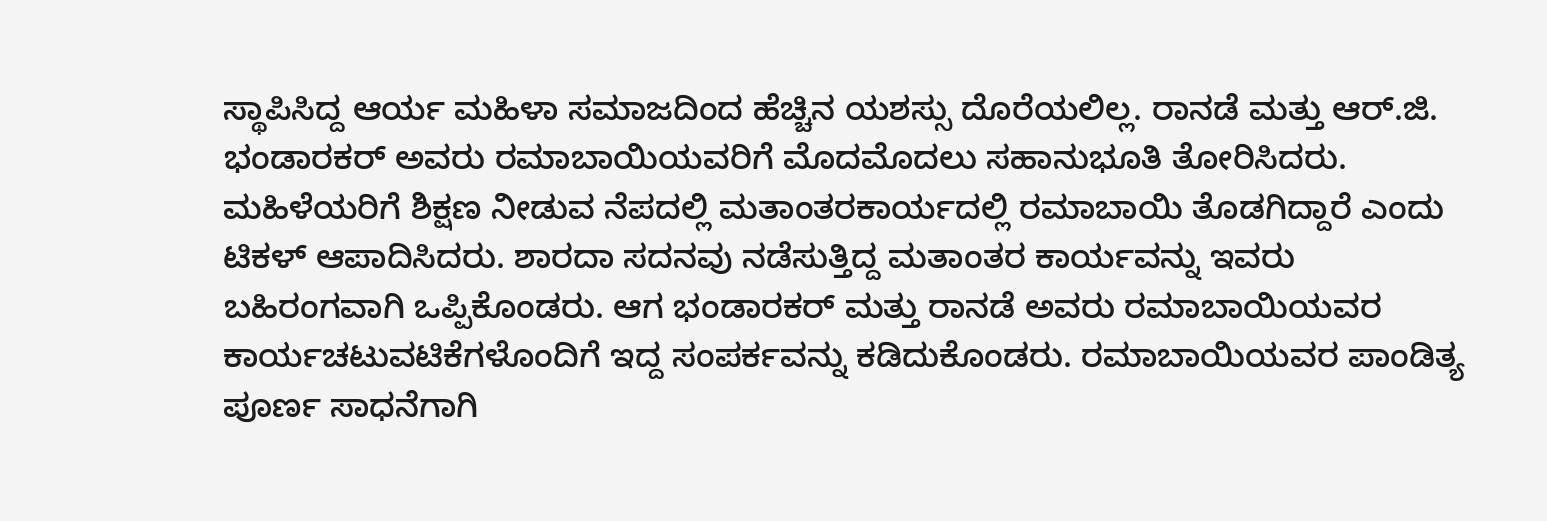ಸ್ಥಾಪಿಸಿದ್ದ ಆರ್ಯ ಮಹಿಳಾ ಸಮಾಜದಿಂದ ಹೆಚ್ಚಿನ ಯಶಸ್ಸು ದೊರೆಯಲಿಲ್ಲ. ರಾನಡೆ ಮತ್ತು ಆರ್.ಜಿ. ಭಂಡಾರಕರ್ ಅವರು ರಮಾಬಾಯಿಯವರಿಗೆ ಮೊದಮೊದಲು ಸಹಾನುಭೂತಿ ತೋರಿಸಿದರು. ಮಹಿಳೆಯರಿಗೆ ಶಿಕ್ಷಣ ನೀಡುವ ನೆಪದಲ್ಲಿ ಮತಾಂತರಕಾರ್ಯದಲ್ಲಿ ರಮಾಬಾಯಿ ತೊಡಗಿದ್ದಾರೆ ಎಂದು ಟಿಕಳ್ ಆಪಾದಿಸಿದರು. ಶಾರದಾ ಸದನವು ನಡೆಸುತ್ತಿದ್ದ ಮತಾಂತರ ಕಾರ್ಯವನ್ನು ಇವರು ಬಹಿರಂಗವಾಗಿ ಒಪ್ಪಿಕೊಂಡರು. ಆಗ ಭಂಡಾರಕರ್ ಮತ್ತು ರಾನಡೆ ಅವರು ರಮಾಬಾಯಿಯವರ ಕಾರ್ಯಚಟುವಟಿಕೆಗಳೊಂದಿಗೆ ಇದ್ದ ಸಂಪರ್ಕವನ್ನು ಕಡಿದುಕೊಂಡರು. ರಮಾಬಾಯಿಯವರ ಪಾಂಡಿತ್ಯ ಪೂರ್ಣ ಸಾಧನೆಗಾಗಿ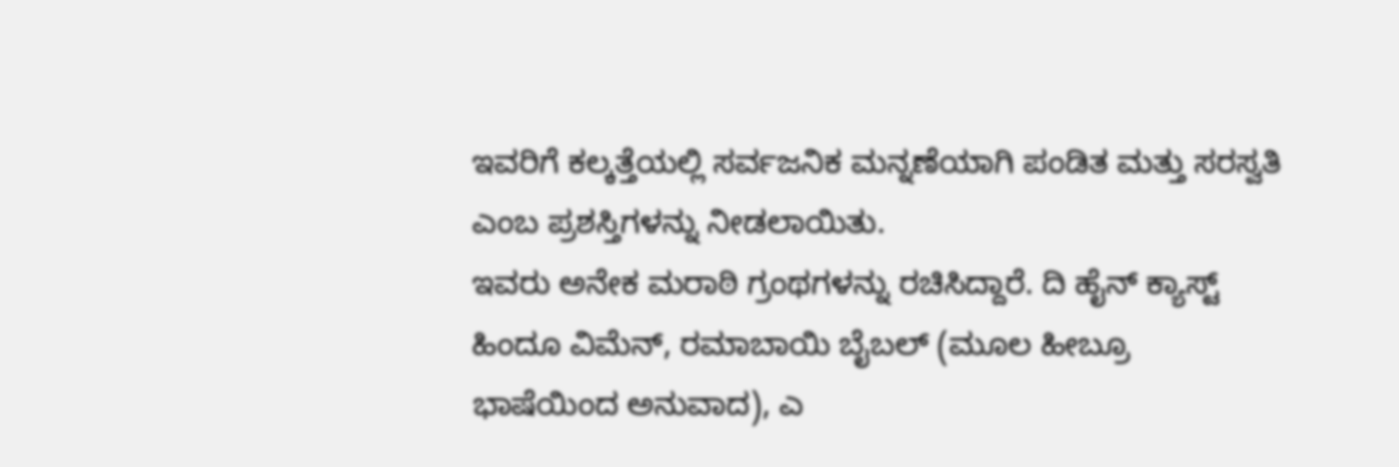ಇವರಿಗೆ ಕಲ್ಕತ್ತೆಯಲ್ಲಿ ಸರ್ವಜನಿಕ ಮನ್ನಣೆಯಾಗಿ ಪಂಡಿತ ಮತ್ತು ಸರಸ್ವತಿ ಎಂಬ ಪ್ರಶಸ್ತಿಗಳನ್ನು ನೀಡಲಾಯಿತು.
ಇವರು ಅನೇಕ ಮರಾಠಿ ಗ್ರಂಥಗಳನ್ನು ರಚಿಸಿದ್ದಾರೆ. ದಿ ಹೈನ್ ಕ್ಯಾಸ್ಟ್ ಹಿಂದೂ ವಿಮೆನ್, ರಮಾಬಾಯಿ ಬೈಬಲ್ (ಮೂಲ ಹೀಬ್ರೂ ಭಾಷೆಯಿಂದ ಅನುವಾದ), ಎ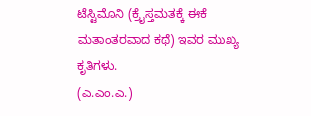ಟೆಸ್ಟಿಮೊನಿ (ಕ್ರೈಸ್ತಮತಕ್ಕೆ ಈಕೆ ಮತಾಂತರವಾದ ಕಥೆ) ಇವರ ಮುಖ್ಯ ಕೃತಿಗಳು.
(ಎ.ಎಂ.ಎ.)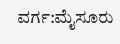ವರ್ಗ:ಮೈಸೂರು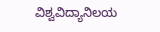ವಿಶ್ವವಿದ್ಯಾನಿಲಯ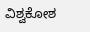ವಿಶ್ವಕೋಶ